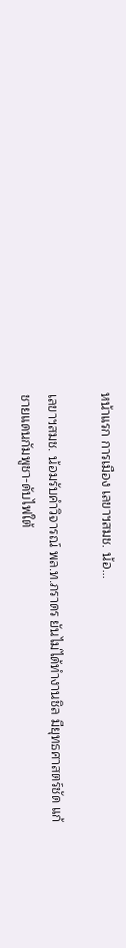หน้าแรก การเมือง เลขาฯสมช. น้อ...

เลขาฯสมช. น้อมรับคำวิจารณ์ พล.ท.ภราดร ยันไม่ได้ทำงานชิล มียุทธศาสตร์ชัด แก้ชายแดนกัมพูชา-ดับไฟใต้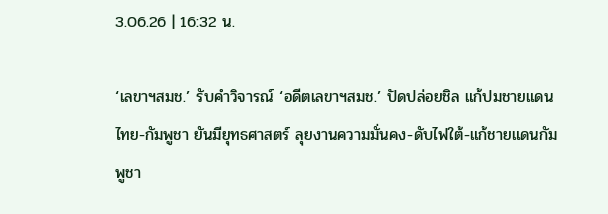3.06.26 | 16:32 น.

‘เลขาฯสมช.’ รับคำวิจารณ์ ‘อดีตเลขาฯสมช.’ ปัดปล่อยชิล แก้ปมชายแดนไทย-กัมพูชา ยันมียุทธศาสตร์ ลุยงานความมั่นคง-ดับไฟใต้-แก้ชายแดนกัมพูชา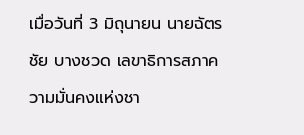เมื่อวันที่ 3 มิถุนายน นายฉัตรชัย บางชวด เลขาธิการสภาความมั่นคงแห่งชา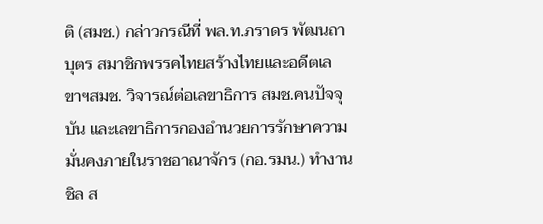ติ (สมช.) กล่าวกรณีที่ พล.ท.ภราดร พัฒนถาบุตร สมาชิกพรรคไทยสร้างไทยและอดีตเลขาฯสมช. วิจารณ์ต่อเลขาธิการ สมช.คนปัจจุบัน และเลขาธิการกองอำนวยการรักษาความมั่นคงภายในราชอาณาจักร (กอ.รมน.) ทำงานชิล ส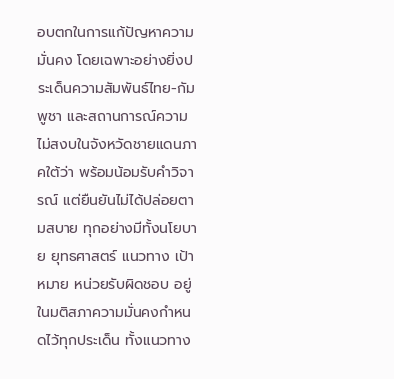อบตกในการแก้ปัญหาความมั่นคง โดยเฉพาะอย่างยิ่งประเด็นความสัมพันธ์ไทย-กัมพูชา และสถานการณ์ความไม่สงบในจังหวัดชายแดนภาคใต้ว่า พร้อมน้อมรับคำวิจารณ์ แต่ยืนยันไม่ได้ปล่อยตามสบาย ทุกอย่างมีทั้งนโยบาย ยุทธศาสตร์ แนวทาง เป้าหมาย หน่วยรับผิดชอบ อยู่ในมติสภาความมั่นคงกำหนดไว้ทุกประเด็น ทั้งแนวทาง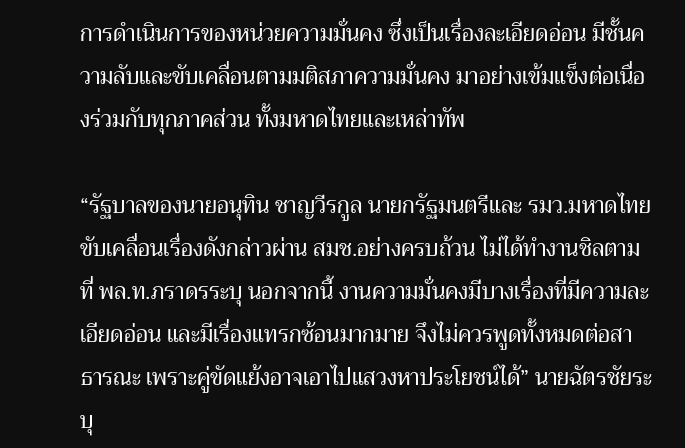การดำเนินการของหน่วยความมั่นคง ซึ่งเป็นเรื่องละเอียดอ่อน มีชั้นความลับและขับเคลื่อนตามมติสภาความมั่นคง มาอย่างเข้มแข็งต่อเนื่องร่วมกับทุกภาคส่วน ทั้งมหาดไทยและเหล่าทัพ

“รัฐบาลของนายอนุทิน ชาญวีรกูล นายกรัฐมนตรีและ รมว.มหาดไทย ขับเคลื่อนเรื่องดังกล่าวผ่าน สมช.อย่างครบถ้วน ไม่ได้ทำงานชิลตามที่ พล.ท.ภราดรระบุ นอกจากนี้ งานความมั่นคงมีบางเรื่องที่มีความละเอียดอ่อน และมีเรื่องแทรกซ้อนมากมาย จึงไม่ควรพูดทั้งหมดต่อสาธารณะ เพราะคู่ขัดแย้งอาจเอาไปแสวงหาประโยชน์ได้” นายฉัตรชัยระบุ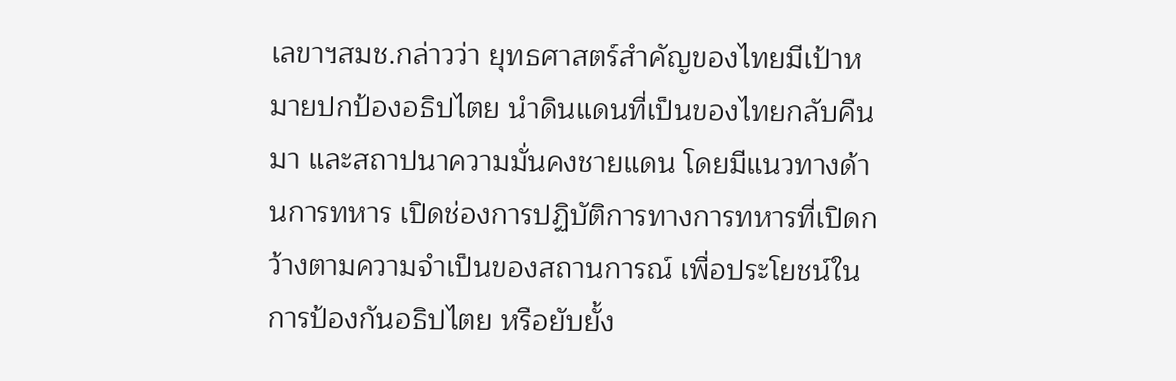เลขาฯสมช.กล่าวว่า ยุทธศาสตร์สำคัญของไทยมีเป้าหมายปกป้องอธิปไตย นำดินแดนที่เป็นของไทยกลับคืนมา และสถาปนาความมั่นคงชายแดน โดยมีแนวทางด้านการทหาร เปิดช่องการปฏิบัติการทางการทหารที่เปิดกว้างตามความจำเป็นของสถานการณ์ เพื่อประโยชน์ในการป้องกันอธิปไตย หรือยับยั้ง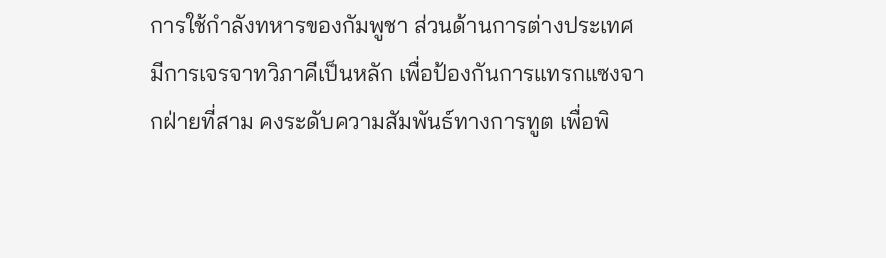การใช้กำลังทหารของกัมพูชา ส่วนด้านการต่างประเทศ มีการเจรจาทวิภาคีเป็นหลัก เพื่อป้องกันการแทรกแซงจากฝ่ายที่สาม คงระดับความสัมพันธ์ทางการทูต เพื่อพิ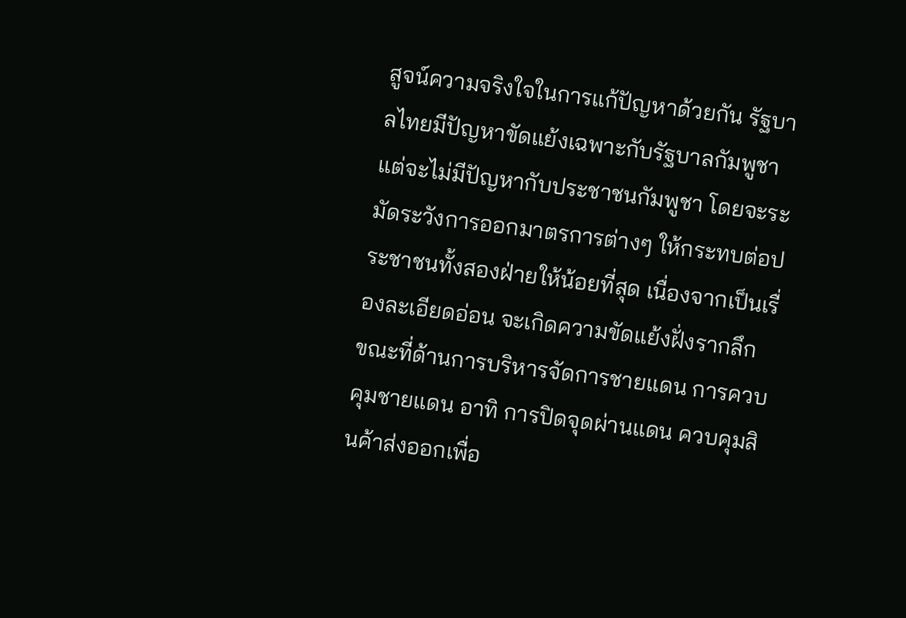สูจน์ความจริงใจในการแก้ปัญหาด้วยกัน รัฐบาลไทยมีปัญหาขัดแย้งเฉพาะกับรัฐบาลกัมพูชา แต่จะไม่มีปัญหากับประชาชนกัมพูชา โดยจะระมัดระวังการออกมาตรการต่างๆ ให้กระทบต่อประชาชนทั้งสองฝ่ายให้น้อยที่สุด เนื่องจากเป็นเรื่องละเอียดอ่อน จะเกิดความขัดแย้งฝั่งรากลึก
ขณะที่ด้านการบริหารจัดการชายแดน การควบคุมชายแดน อาทิ การปิดจุดผ่านแดน ควบคุมสินค้าส่งออกเพื่อ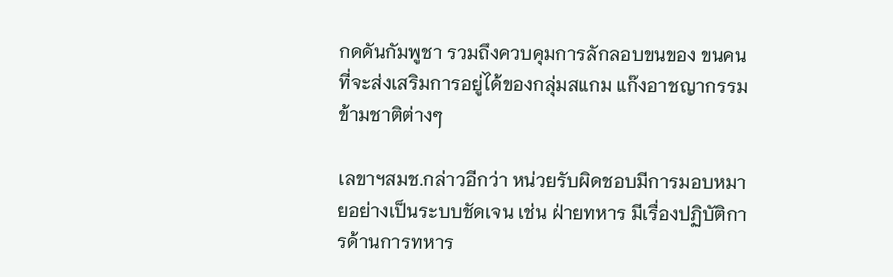กดดันกัมพูชา รวมถึงควบคุมการลักลอบขนของ ขนคน ที่จะส่งเสริมการอยู่ได้ของกลุ่มสแกม แก๊งอาชญากรรมข้ามชาติต่างๆ

เลขาฯสมช.กล่าวอีกว่า หน่วยรับผิดชอบมีการมอบหมายอย่างเป็นระบบชัดเจน เช่น ฝ่ายทหาร มีเรื่องปฏิบัติการด้านการทหาร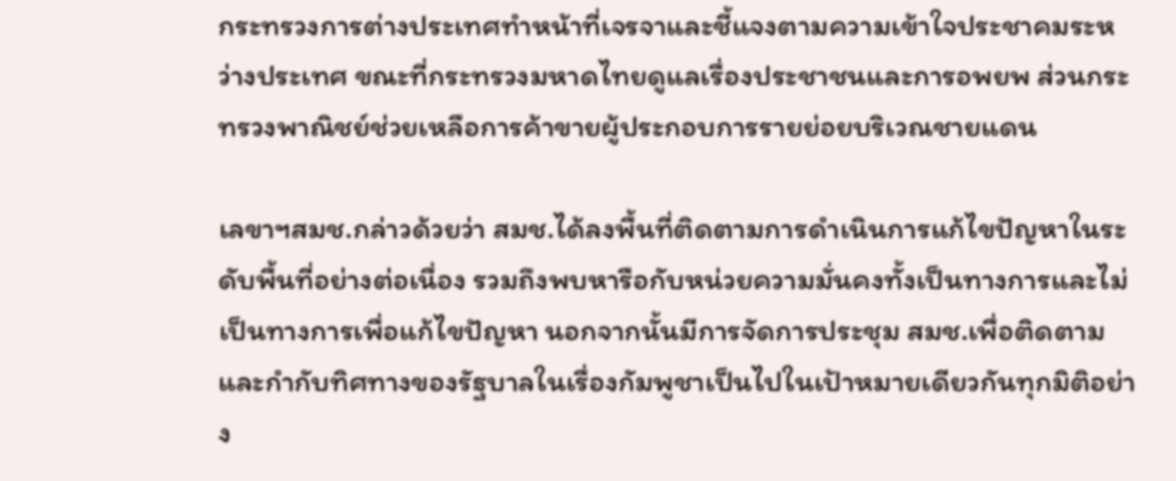กระทรวงการต่างประเทศทําหน้าที่เจรจาและชี้แจงตามความเข้าใจประชาคมระหว่างประเทศ ขณะที่กระทรวงมหาดไทยดูแลเรื่องประชาชนและการอพยพ ส่วนกระทรวงพาณิชย์ช่วยเหลือการค้าขายผู้ประกอบการรายย่อยบริเวณชายแดน

เลขาฯสมช.กล่าวด้วยว่า สมช.ได้ลงพื้นที่ติดตามการดำเนินการแก้ไขปัญหาในระดับพื้นที่อย่างต่อเนื่อง รวมถึงพบหารือกับหน่วยความมั่นคงทั้งเป็นทางการและไม่เป็นทางการเพื่อแก้ไขปัญหา นอกจากนั้นมีการจัดการประชุม สมช.เพื่อติดตามและกำกับทิศทางของรัฐบาลในเรื่องกัมพูชาเป็นไปในเป้าหมายเดียวกันทุกมิติอย่าง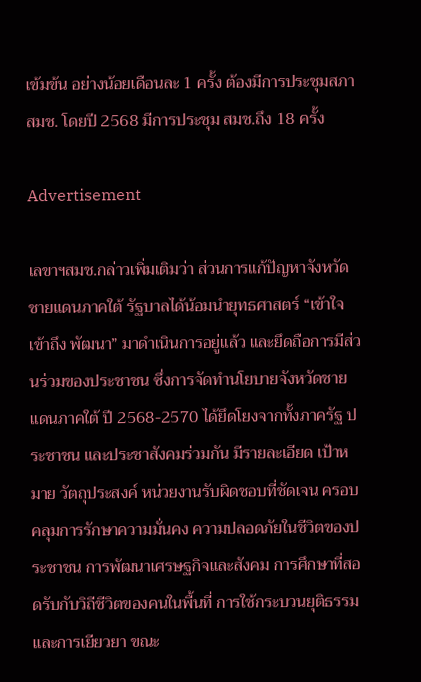เข้มข้น อย่างน้อยเดือนละ 1 ครั้ง ต้องมีการประชุมสภา สมช. โดยปี 2568 มีการประชุม สมช.ถึง 18 ครั้ง

Advertisement

เลขาฯสมช.กล่าวเพิ่มเติมว่า ส่วนการแก้ปัญหาจังหวัดชายแดนภาคใต้ รัฐบาลได้น้อมนำยุทธศาสตร์ “เข้าใจ เข้าถึง พัฒนา” มาดำเนินการอยู่แล้ว และยึดถือการมีส่วนร่วมของประชาชน ซึ่งการจัดทำนโยบายจังหวัดชายแดนภาคใต้ ปี 2568-2570 ได้ยึดโยงจากทั้งภาครัฐ ประชาชน และประชาสังคมร่วมกัน มีรายละเอียด เป้าหมาย วัตถุประสงค์ หน่วยงานรับผิดชอบที่ชัดเจน ครอบคลุมการรักษาความมั่นคง ความปลอดภัยในชีวิตของประชาชน การพัฒนาเศรษฐกิจและสังคม การศึกษาที่สอดรับกับวิถีชีวิตของคนในพื้นที่ การใช้กระบวนยุติธรรม และการเยียวยา ขณะ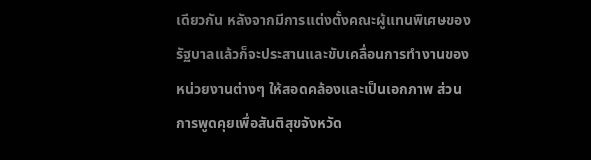เดียวกัน หลังจากมีการแต่งตั้งคณะผู้แทนพิเศษของรัฐบาลแล้วก็จะประสานและขับเคลื่อนการทำงานของหน่วยงานต่างๆ ให้สอดคล้องและเป็นเอกภาพ ส่วนการพูดคุยเพื่อสันติสุขจังหวัด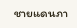ชายแดนภา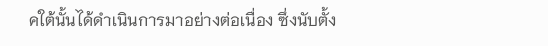คใต้นั้นได้ดำเนินการมาอย่างต่อเนื่อง ซึ่งนับตั้ง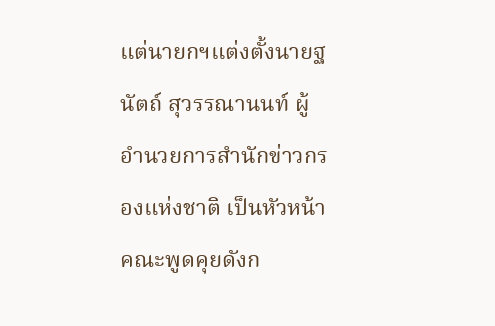แต่นายกฯแต่งตั้งนายฐนัตถ์ สุวรรณานนท์ ผู้อำนวยการสำนักข่าวกรองแห่งชาติ เป็นหัวหน้าคณะพูดคุยดังก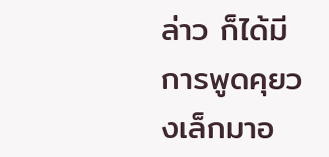ล่าว ก็ได้มีการพูดคุยวงเล็กมาอ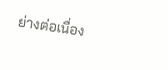ย่างต่อเนื่อง